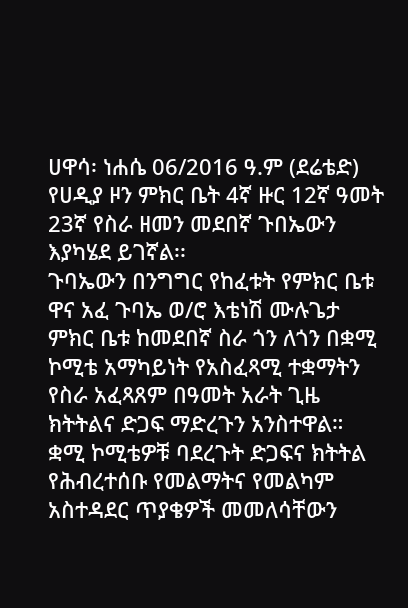ሀዋሳ፡ ነሐሴ 06/2016 ዓ.ም (ደሬቴድ) የሀዲያ ዞን ምክር ቤት 4ኛ ዙር 12ኛ ዓመት 23ኛ የስራ ዘመን መደበኛ ጉበኤውን እያካሄደ ይገኛል፡፡
ጉባኤውን በንግግር የከፈቱት የምክር ቤቱ ዋና አፈ ጉባኤ ወ/ሮ እቴነሽ ሙሉጌታ ምክር ቤቱ ከመደበኛ ስራ ጎን ለጎን በቋሚ ኮሚቴ አማካይነት የአስፈጻሚ ተቋማትን የስራ አፈጻጸም በዓመት አራት ጊዜ ክትትልና ድጋፍ ማድረጉን አንስተዋል።
ቋሚ ኮሚቴዎቹ ባደረጉት ድጋፍና ክትትል የሕብረተሰቡ የመልማትና የመልካም አስተዳደር ጥያቄዎች መመለሳቸውን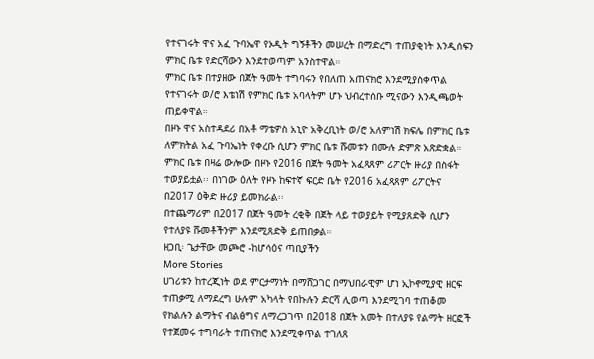የተናገሩት ዋና አፈ ጉባኤዋ የኦዲት ግኝቶችን መሠረት በማድረግ ተጠያቂነት እንዲሰፍን ምክር ቤቱ የድርሻውን እንደተወጣም አንስተዋል።
ምክር ቤቱ በተያዘው በጀት ዓመት ተግባሩን የበለጠ አጠናክሮ እንደሚያስቀጥል የተናገሩት ወ/ሮ እቴነሽ የምክር ቤቱ አባላትም ሆኑ ህብረተሰቡ ሚናውን እንዲጫወት ጠይቀዋል።
በዞኑ ዋና አስተዳደሪ በአቶ ማቴዎስ አኒዮ አቅረቢነት ወ/ሮ አለምነሽ ክፍሌ በምክር ቤቱ ለምክትል አፈ ጉባኤነት የቀረቡ ሲሆን ምክር ቤቱ ሹመቱን በሙሉ ድምጽ አጽድቋል።
ምክር ቤቱ በዛሬ ውሎው በዞኑ የ2016 በጀት ዓመት አፈጻጸም ሪፖርት ዙሪያ በስፋት ተወያይቷል፡፡ በነገው ዕለት የዞኑ ከፍተኛ ፍርድ ቤት የ2016 አፈጻጸም ሪፖርትና በ2017 ዕቅድ ዙሪያ ይመክራል፡፡
በተጨማሪም በ2017 በጀት ዓመት ረቂቅ በጀት ላይ ተወያይት የሚያጸድቅ ሲሆን የተለያዩ ሹመቶችንም እንደሚጸድቅ ይጠበቃል።
ዘጋቢ፡ ጌታቸው መጮሮ -ከሆሳዕና ጣቢያችን
More Stories
ሀገሪቱን ከተረጂነት ወደ ምርታማነት በማሸጋገር በማህበራዊም ሆነ ኢኮኖሚያዊ ዘርፍ ተጠቃሚ ለማደረግ ሁሉም አካላት የበኩሉን ድርሻ ሊወጣ እንደሚገባ ተጠቆመ
የክልሉን ልማትና ብልፅግና ለማረጋገጥ በ2018 በጀት አመት በተለያዩ የልማት ዘርፎች የተጀመሩ ተግባራት ተጠናክሮ እንደሚቀጥል ተገለጸ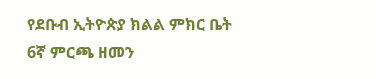የደቡብ ኢትዮጵያ ክልል ምክር ቤት 6ኛ ምርጫ ዘመን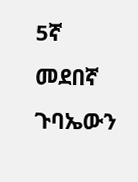5ኛ መደበኛ ጉባኤውን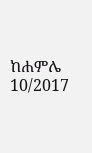ከሐምሌ 10/2017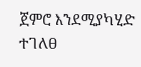ጀምሮ እንደሚያካሂድ ተገለፀ